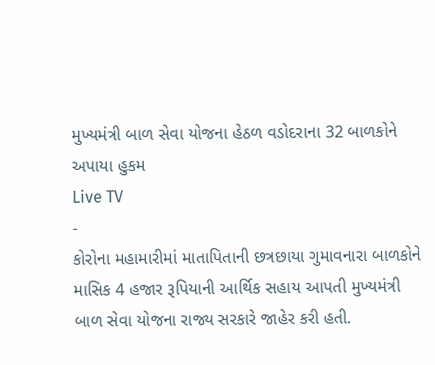મુખ્યમંત્રી બાળ સેવા યોજના હેઠળ વડોદરાના 32 બાળકોને અપાયા હુકમ
Live TV
-
કોરોના મહામારીમાં માતાપિતાની છત્રછાયા ગુમાવનારા બાળકોને માસિક 4 હજાર રૂપિયાની આર્થિક સહાય આપતી મુખ્યમંત્રી બાળ સેવા યોજના રાજ્ય સરકારે જાહેર કરી હતી.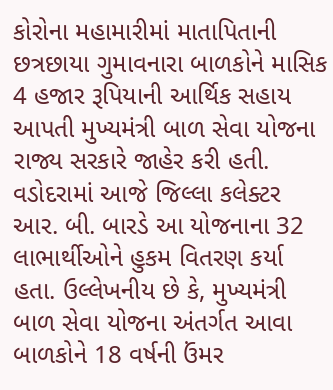કોરોના મહામારીમાં માતાપિતાની છત્રછાયા ગુમાવનારા બાળકોને માસિક 4 હજાર રૂપિયાની આર્થિક સહાય આપતી મુખ્યમંત્રી બાળ સેવા યોજના રાજ્ય સરકારે જાહેર કરી હતી. વડોદરામાં આજે જિલ્લા કલેક્ટર આર. બી. બારડે આ યોજનાના 32 લાભાર્થીઓને હુકમ વિતરણ કર્યા હતા. ઉલ્લેખનીય છે કે, મુખ્યમંત્રી બાળ સેવા યોજના અંતર્ગત આવા બાળકોને 18 વર્ષની ઉંમર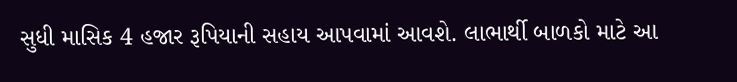સુધી માસિક 4 હજાર રૂપિયાની સહાય આપવામાં આવશે. લાભાર્થી બાળકો માટે આ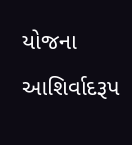યોજના આશિર્વાદરૂપ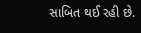સાબિત થઈ રહી છે.